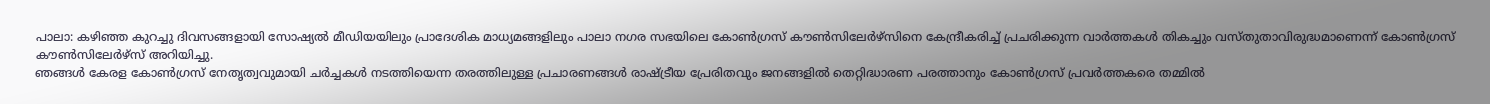പാലാ: കഴിഞ്ഞ കുറച്ചു ദിവസങ്ങളായി സോഷ്യൽ മീഡിയയിലും പ്രാദേശിക മാധ്യമങ്ങളിലും പാലാ നഗര സഭയിലെ കോൺഗ്രസ് കൗൺസിലേർഴ്സിനെ കേന്ദ്രീകരിച്ച് പ്രചരിക്കുന്ന വാർത്തകൾ തികച്ചും വസ്തുതാവിരുദ്ധമാണെന്ന് കോൺഗ്രസ് കൗൺസിലേർഴ്സ് അറിയിച്ചു.
ഞങ്ങൾ കേരള കോൺഗ്രസ് നേതൃത്വവുമായി ചർച്ചകൾ നടത്തിയെന്ന തരത്തിലുള്ള പ്രചാരണങ്ങൾ രാഷ്ട്രീയ പ്രേരിതവും ജനങ്ങളിൽ തെറ്റിദ്ധാരണ പരത്താനും കോൺഗ്രസ് പ്രവർത്തകരെ തമ്മിൽ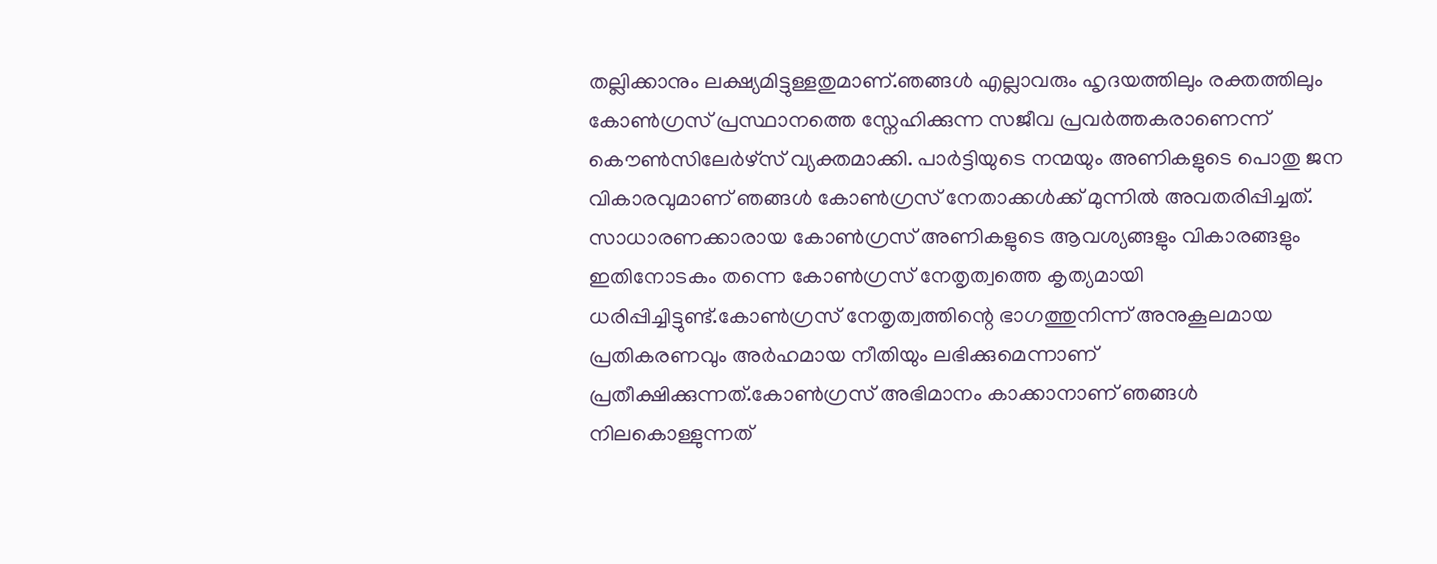തല്ലിക്കാനും ലക്ഷ്യമിട്ടുള്ളതുമാണ്.ഞങ്ങൾ എല്ലാവരും ഹൃദയത്തിലും രക്തത്തിലും കോൺഗ്രസ് പ്രസ്ഥാനത്തെ സ്നേഹിക്കുന്ന സജീവ പ്രവർത്തകരാണെന്ന് കൌൺസിലേർഴ്സ് വ്യക്തമാക്കി. പാർട്ടിയുടെ നന്മയും അണികളുടെ പൊതു ജന വികാരവുമാണ് ഞങ്ങൾ കോൺഗ്രസ് നേതാക്കൾക്ക് മുന്നിൽ അവതരിപ്പിച്ചത്.
സാധാരണക്കാരായ കോൺഗ്രസ് അണികളുടെ ആവശ്യങ്ങളും വികാരങ്ങളും ഇതിനോടകം തന്നെ കോൺഗ്രസ് നേതൃത്വത്തെ കൃത്യമായി ധരിപ്പിച്ചിട്ടുണ്ട്.കോൺഗ്രസ് നേതൃത്വത്തിന്റെ ഭാഗത്തുനിന്ന് അനുകൂലമായ പ്രതികരണവും അർഹമായ നീതിയും ലഭിക്കുമെന്നാണ് പ്രതീക്ഷിക്കുന്നത്.കോൺഗ്രസ് അഭിമാനം കാക്കാനാണ് ഞങ്ങൾ നിലകൊള്ളുന്നത്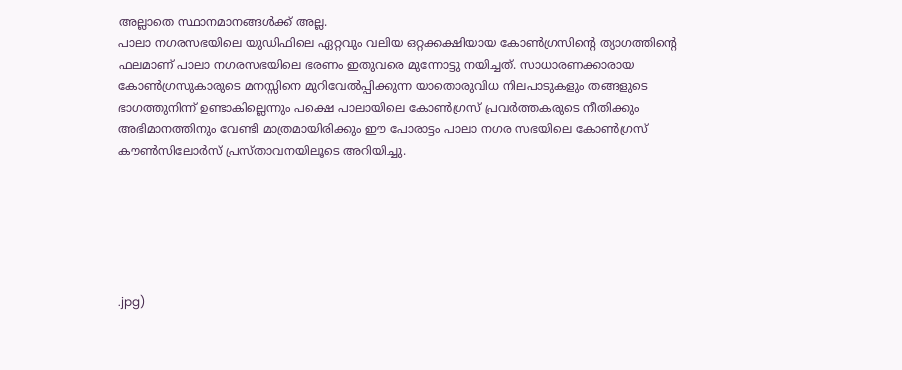അല്ലാതെ സ്ഥാനമാനങ്ങൾക്ക് അല്ല.
പാലാ നഗരസഭയിലെ യുഡിഫിലെ ഏറ്റവും വലിയ ഒറ്റക്കക്ഷിയായ കോൺഗ്രസിന്റെ ത്യാഗത്തിന്റെ ഫലമാണ് പാലാ നഗരസഭയിലെ ഭരണം ഇതുവരെ മുന്നോട്ടു നയിച്ചത്. സാധാരണക്കാരായ കോൺഗ്രസുകാരുടെ മനസ്സിനെ മുറിവേൽപ്പിക്കുന്ന യാതൊരുവിധ നിലപാടുകളും തങ്ങളുടെ ഭാഗത്തുനിന്ന് ഉണ്ടാകില്ലെന്നും പക്ഷെ പാലായിലെ കോൺഗ്രസ് പ്രവർത്തകരുടെ നീതിക്കും അഭിമാനത്തിനും വേണ്ടി മാത്രമായിരിക്കും ഈ പോരാട്ടം പാലാ നഗര സഭയിലെ കോൺഗ്രസ് കൗൺസിലോർസ് പ്രസ്താവനയിലൂടെ അറിയിച്ചു.






.jpg)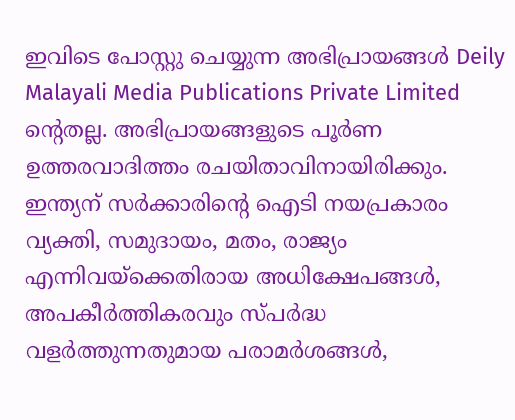ഇവിടെ പോസ്റ്റു ചെയ്യുന്ന അഭിപ്രായങ്ങൾ Deily Malayali Media Publications Private Limited ന്റെതല്ല. അഭിപ്രായങ്ങളുടെ പൂർണ ഉത്തരവാദിത്തം രചയിതാവിനായിരിക്കും.
ഇന്ത്യന് സർക്കാരിന്റെ ഐടി നയപ്രകാരം വ്യക്തി, സമുദായം, മതം, രാജ്യം എന്നിവയ്ക്കെതിരായ അധിക്ഷേപങ്ങൾ, അപകീർത്തികരവും സ്പർദ്ധ വളർത്തുന്നതുമായ പരാമർശങ്ങൾ,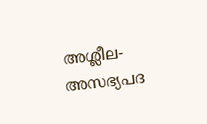അശ്ലീല-അസഭ്യപദ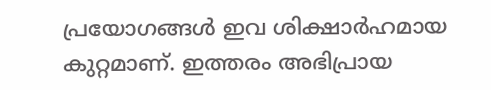പ്രയോഗങ്ങൾ ഇവ ശിക്ഷാർഹമായ കുറ്റമാണ്. ഇത്തരം അഭിപ്രായ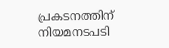പ്രകടനത്തിന് നിയമനടപടി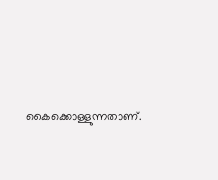കൈക്കൊള്ളുന്നതാണ്.